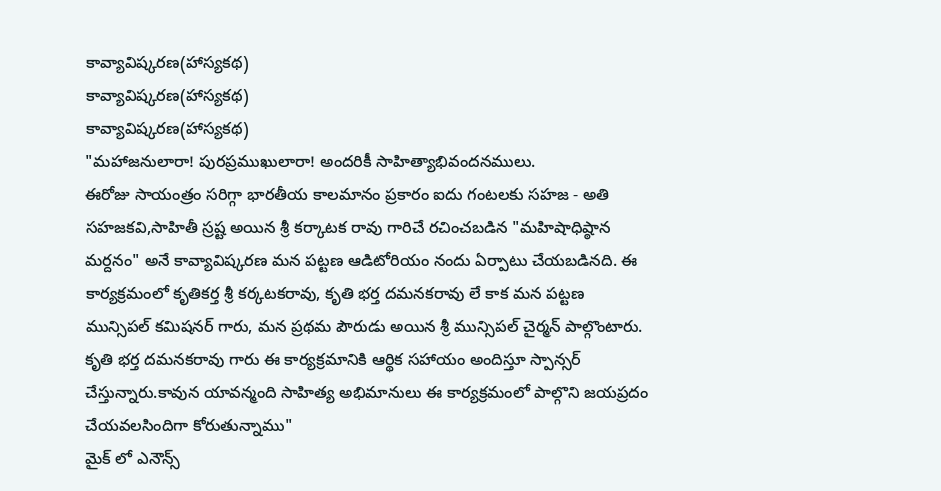కావ్యావిష్కరణ(హాస్యకథ)
కావ్యావిష్కరణ(హాస్యకథ)
కావ్యావిష్కరణ(హాస్యకథ)
"మహాజనులారా! పురప్రముఖులారా! అందరికీ సాహిత్యాభివందనములు.
ఈరోజు సాయంత్రం సరిగ్గా భారతీయ కాలమానం ప్రకారం ఐదు గంటలకు సహజ - అతి సహజకవి,సాహితీ స్రష్ట అయిన శ్రీ కర్కాటక రావు గారిచే రచించబడిన "మహిషాధిష్ఠాన మర్దనం" అనే కావ్యావిష్కరణ మన పట్టణ ఆడిటోరియం నందు ఏర్పాటు చేయబడినది. ఈ కార్యక్రమంలో కృతికర్త శ్రీ కర్కటకరావు, కృతి భర్త దమనకరావు లే కాక మన పట్టణ మున్సిపల్ కమిషనర్ గారు, మన ప్రథమ పౌరుడు అయిన శ్రీ మున్సిపల్ చైర్మన్ పాల్గొంటారు. కృతి భర్త దమనకరావు గారు ఈ కార్యక్రమానికి ఆర్థిక సహాయం అందిస్తూ స్పాన్సర్ చేస్తున్నారు.కావున యావన్మంది సాహిత్య అభిమానులు ఈ కార్యక్రమంలో పాల్గొని జయప్రదం చేయవలసిందిగా కోరుతున్నాము"
మైక్ లో ఎనౌన్స్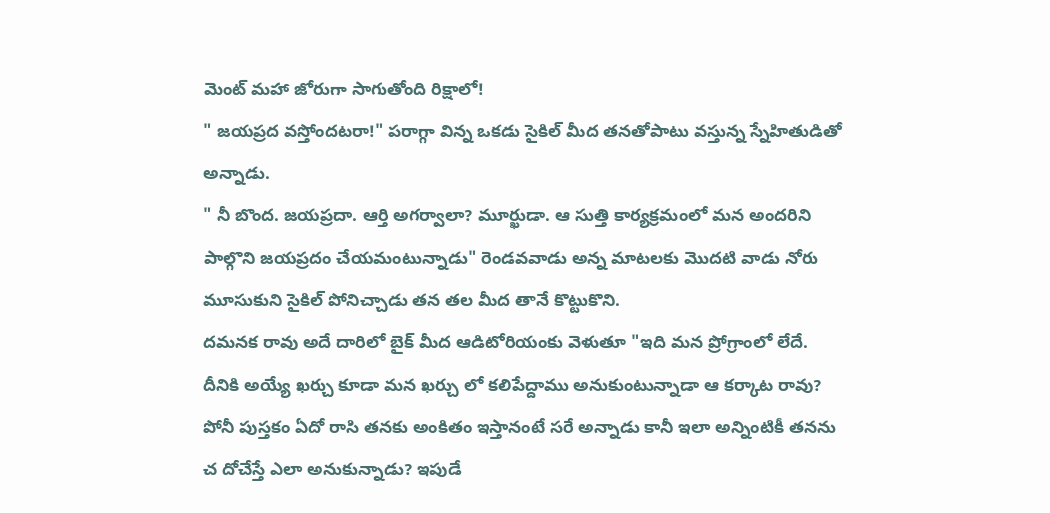మెంట్ మహా జోరుగా సాగుతోంది రిక్షాలో!
" జయప్రద వస్తోందటరా!" పరాగ్గా విన్న ఒకడు సైకిల్ మీద తనతోపాటు వస్తున్న స్నేహితుడితో అన్నాడు.
" నీ బొంద. జయప్రదా. ఆర్తి అగర్వాలా? మూర్ఖుడా. ఆ సుత్తి కార్యక్రమంలో మన అందరిని పాల్గొని జయప్రదం చేయమంటున్నాడు" రెండవవాడు అన్న మాటలకు మొదటి వాడు నోరు మూసుకుని సైకిల్ పోనిచ్చాడు తన తల మీద తానే కొట్టుకొని.
దమనక రావు అదే దారిలో బైక్ మీద ఆడిటోరియంకు వెళుతూ "ఇది మన ప్రోగ్రాంలో లేదే. దీనికి అయ్యే ఖర్చు కూడా మన ఖర్చు లో కలిపేద్దాము అనుకుంటున్నాడా ఆ కర్కాట రావు? పోనీ పుస్తకం ఏదో రాసి తనకు అంకితం ఇస్తానంటే సరే అన్నాడు కానీ ఇలా అన్నింటికీ తనను చ దోచేస్తే ఎలా అనుకున్నాడు? ఇపుడే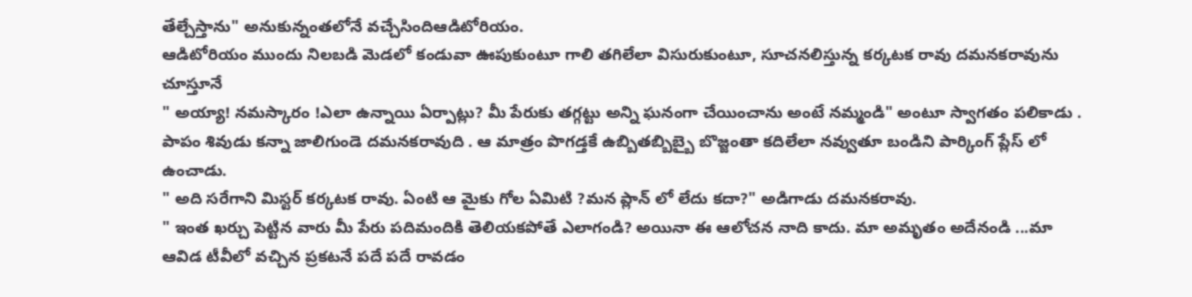తేల్చేస్తాను" అనుకున్నంతలోనే వచ్చేసిందిఆడిటోరియం.
ఆడిటోరియం ముందు నిలబడి మెడలో కండువా ఊపుకుంటూ గాలి తగిలేలా విసురుకుంటూ, సూచనలిస్తున్న కర్కటక రావు దమనకరావును చూస్తూనే
" అయ్యా! నమస్కారం !ఎలా ఉన్నాయి ఏర్పాట్లు? మీ పేరుకు తగ్గట్టు అన్ని ఘనంగా చేయించాను అంటే నమ్మండి" అంటూ స్వాగతం పలికాడు .
పాపం శివుడు కన్నా జాలిగుండె దమనకరావుది . ఆ మాత్రం పొగడ్తకే ఉబ్బితబ్బిబ్బై బొజ్జంతా కదిలేలా నవ్వుతూ బండిని పార్కింగ్ ప్లేస్ లో ఉంచాడు.
" అది సరేగాని మిస్టర్ కర్కటక రావు. ఏంటి ఆ మైకు గోల ఏమిటి ?మన ప్లాన్ లో లేదు కదా?" అడిగాడు దమనకరావు.
" ఇంత ఖర్చు పెట్టిన వారు మీ పేరు పదిమందికి తెలియకపోతే ఎలాగండి? అయినా ఈ ఆలోచన నాది కాదు. మా అమృతం అదేనండి ...మా ఆవిడ టీవీలో వచ్చిన ప్రకటనే పదే పదే రావడం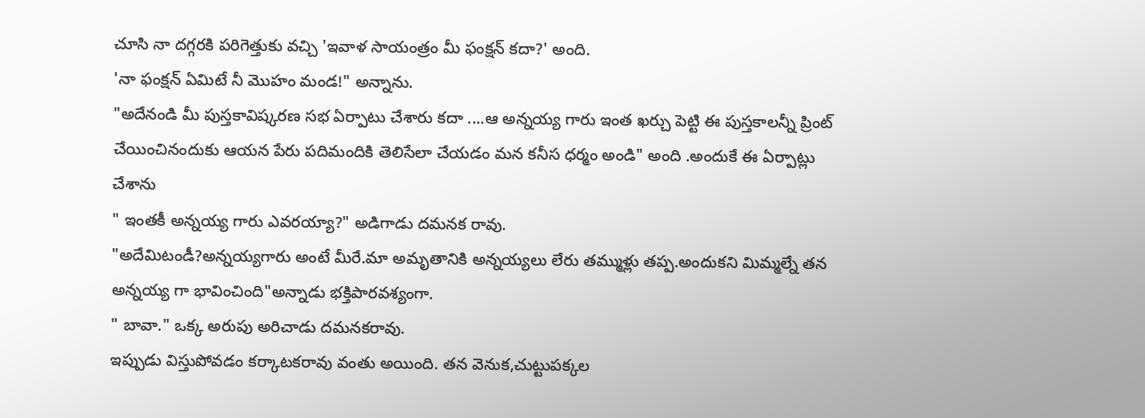చూసి నా దగ్గరకి పరిగెత్తుకు వచ్చి 'ఇవాళ సాయంత్రం మీ ఫంక్షన్ కదా?' అంది.
'నా ఫంక్షన్ ఏమిటే నీ మొహం మండ!" అన్నాను.
"అదేనండి మీ పుస్తకావిష్కరణ సభ ఏర్పాటు చేశారు కదా ....ఆ అన్నయ్య గారు ఇంత ఖర్చు పెట్టి ఈ పుస్తకాలన్నీ ప్రింట్ చేయించినందుకు ఆయన పేరు పదిమందికి తెలిసేలా చేయడం మన కనీస ధర్మం అండి" అంది .అందుకే ఈ ఏర్పాట్లు చేశాను
" ఇంతకీ అన్నయ్య గారు ఎవరయ్యా?" అడిగాడు దమనక రావు.
"అదేమిటండీ?అన్నయ్యగారు అంటే మీరే.మా అమృతానికి అన్నయ్యలు లేరు తమ్ముళ్లు తప్ప.అందుకని మిమ్మల్నే తన అన్నయ్య గా భావించింది"అన్నాడు భక్తిపారవశ్యంగా.
" బావా." ఒక్క అరుపు అరిచాడు దమనకరావు.
ఇప్పుడు విస్తుపోవడం కర్కాటకరావు వంతు అయింది. తన వెనుక,చుట్టుపక్కల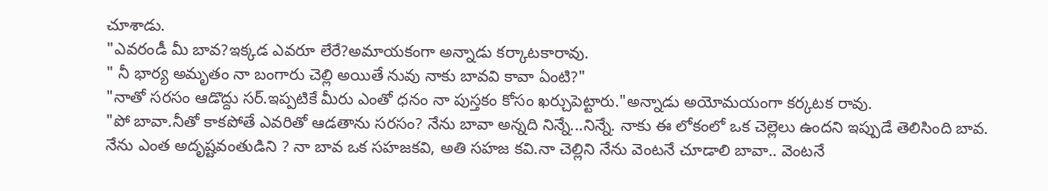చూశాడు.
"ఎవరండీ మీ బావ?ఇక్కడ ఎవరూ లేరే?అమాయకంగా అన్నాడు కర్కాటకారావు.
" నీ భార్య అమృతం నా బంగారు చెల్లి అయితే నువు నాకు బావవి కావా ఏంటి?"
"నాతో సరసం ఆడొద్దు సర్.ఇప్పటికే మీరు ఎంతో ధనం నా పుస్తకం కోసం ఖర్చుపెట్టారు."అన్నాడు అయోమయంగా కర్కటక రావు.
"పో బావా.నీతో కాకపోతే ఎవరితో ఆడతాను సరసం? నేను బావా అన్నది నిన్నే...నిన్నే. నాకు ఈ లోకంలో ఒక చెల్లెలు ఉందని ఇప్పుడే తెలిసింది బావ. నేను ఎంత అదృష్టవంతుడిని ? నా బావ ఒక సహజకవి, అతి సహజ కవి.నా చెల్లిని నేను వెంటనే చూడాలి బావా.. వెంటనే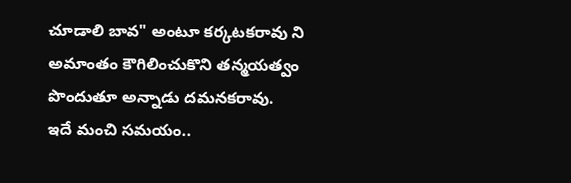చూడాలి బావ" అంటూ కర్కటకరావు ని అమాంతం కౌగిలించుకొని తన్మయత్వం పొందుతూ అన్నాడు దమనకరావు.
ఇదే మంచి సమయం..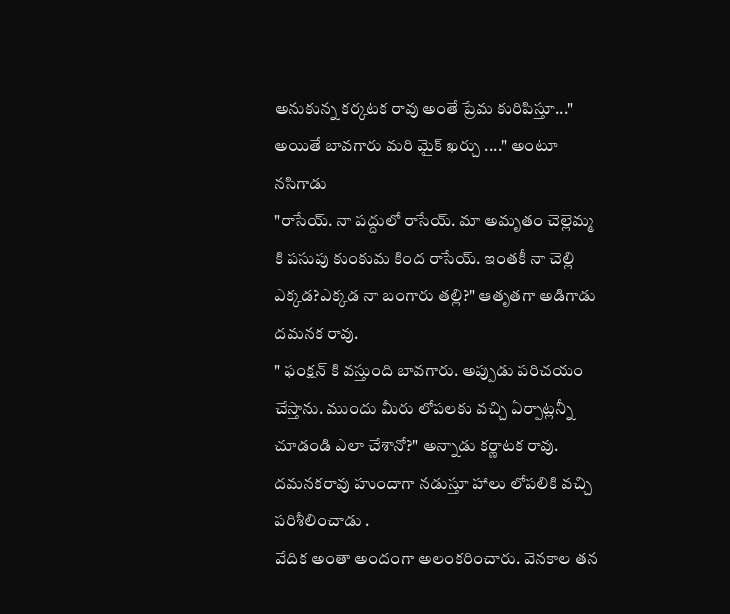అనుకున్న కర్కటక రావు అంతే ప్రేమ కురిపిస్తూ..." అయితే బావగారు మరి మైక్ ఖర్చు ...." అంటూ నసిగాడు
"రాసేయ్. నా పద్దులో రాసేయ్. మా అమృతం చెల్లెమ్మ కి పసుపు కుంకుమ కింద రాసేయ్. ఇంతకీ నా చెల్లి ఎక్కడ?ఎక్కడ నా బంగారు తల్లి?" ఆతృతగా అడిగాడు దమనక రావు.
" ఫంక్షన్ కి వస్తుంది బావగారు. అప్పుడు పరిచయం చేస్తాను. ముందు మీరు లోపలకు వచ్చి ఏర్పాట్లన్నీ చూడండి ఎలా చేశానో?" అన్నాడు కర్ణాటక రావు.
దమనకరావు హుందాగా నడుస్తూ హాలు లోపలికి వచ్చి పరిశీలించాడు .
వేదిక అంతా అందంగా అలంకరించారు. వెనకాల తన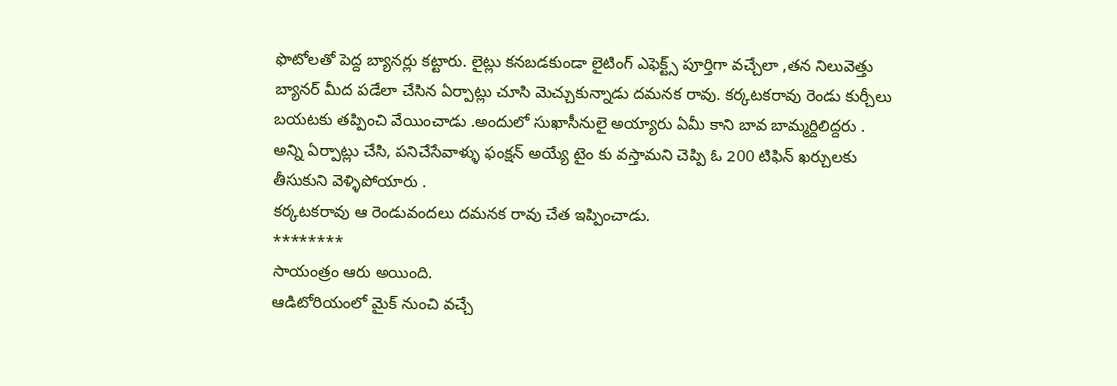ఫొటోలతో పెద్ద బ్యానర్లు కట్టారు. లైట్లు కనబడకుండా లైటింగ్ ఎఫెక్ట్స్ పూర్తిగా వచ్చేలా ,తన నిలువెత్తు బ్యానర్ మీద పడేలా చేసిన ఏర్పాట్లు చూసి మెచ్చుకున్నాడు దమనక రావు. కర్కటకరావు రెండు కుర్చీలు బయటకు తప్పించి వేయించాడు .అందులో సుఖాసీనులై అయ్యారు ఏమీ కాని బావ బామ్మర్దిలిద్దరు .
అన్ని ఏర్పాట్లు చేసి, పనిచేసేవాళ్ళు ఫంక్షన్ అయ్యే టైం కు వస్తామని చెప్పి ఓ 200 టిఫిన్ ఖర్చులకు తీసుకుని వెళ్ళిపోయారు .
కర్కటకరావు ఆ రెండువందలు దమనక రావు చేత ఇప్పించాడు.
********
సాయంత్రం ఆరు అయింది.
ఆడిటోరియంలో మైక్ నుంచి వచ్చే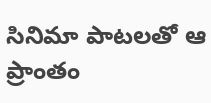సినిమా పాటలతో ఆ ప్రాంతం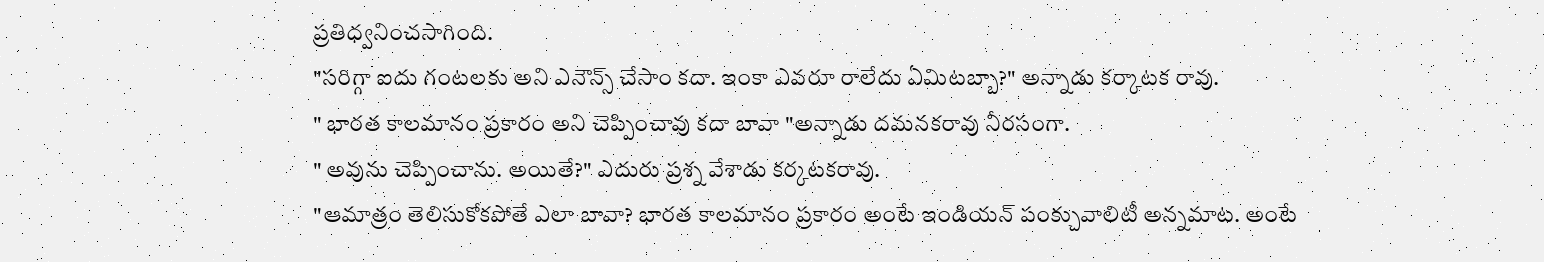ప్రతిధ్వనించసాగింది.
"సరిగ్గా ఐదు గంటలకు అని ఎనౌన్స్ చేసాం కదా. ఇంకా ఎవరూ రాలేదు ఏమిటబ్బా?" అన్నాడు కర్కాటక రావు.
" భారత కాలమానం ప్రకారం అని చెప్పించావు కదా బావా "అన్నాడు దమనకరావు నీరసంగా.
" అవును చెప్పించాను. అయితే?" ఎదురు ప్రశ్న వేశాడు కర్కటకరావు.
"ఆమాత్రం తెలిసుకోకపోతే ఎలా బావా? భారత కాలమానం ప్రకారం అంటే ఇండియన్ పంక్చువాలిటీ అన్నమాట. అంటే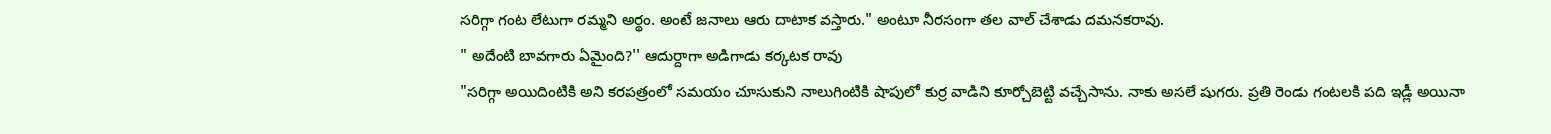సరిగ్గా గంట లేటుగా రమ్మని అర్థం. అంటే జనాలు ఆరు దాటాక వస్తారు." అంటూ నీరసంగా తల వాల్ చేశాడు దమనకరావు.
" అదేంటి బావగారు ఏమైంది?'' ఆదుర్దాగా అడిగాడు కర్కటక రావు
"సరిగ్గా అయిదింటికి అని కరపత్రంలో సమయం చూసుకుని నాలుగింటికి షాపులో కుర్ర వాడిని కూర్చోబెట్టి వచ్చేసాను. నాకు అసలే షుగరు. ప్రతి రెండు గంటలకి పది ఇడ్లీ అయినా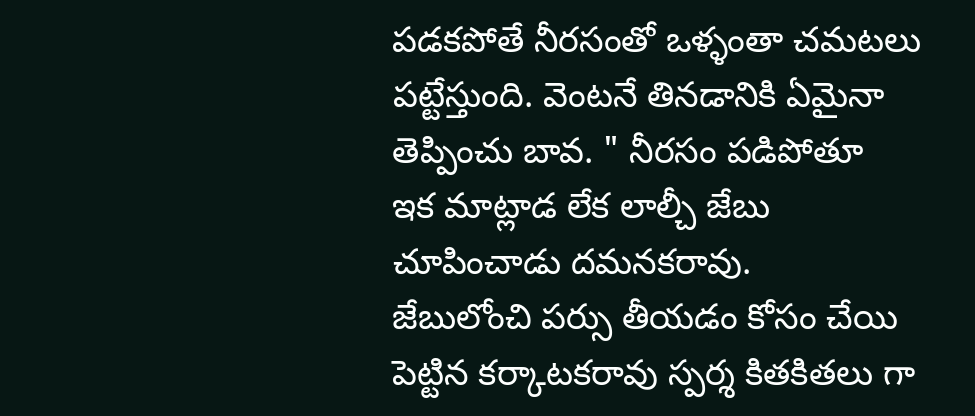పడకపోతే నీరసంతో ఒళ్ళంతా చమటలు పట్టేస్తుంది. వెంటనే తినడానికి ఏమైనా తెప్పించు బావ. " నీరసం పడిపోతూ
ఇక మాట్లాడ లేక లాల్చీ జేబు చూపించాడు దమనకరావు.
జేబులోంచి పర్సు తీయడం కోసం చేయి పెట్టిన కర్కాటకరావు స్పర్శ కితకితలు గా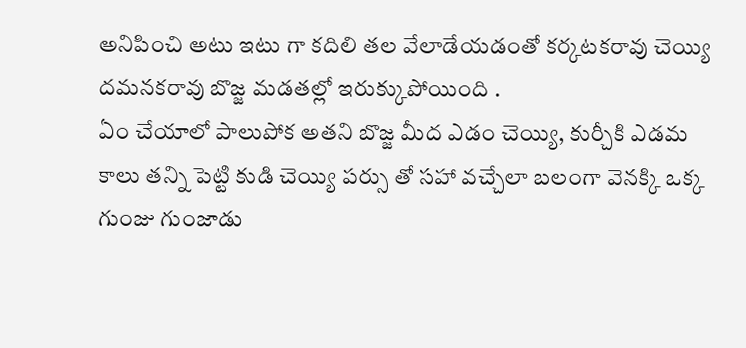అనిపించి అటు ఇటు గా కదిలి తల వేలాడేయడంతో కర్కటకరావు చెయ్యి దమనకరావు బొజ్జ మడతల్లో ఇరుక్కుపోయింది .
ఏం చేయాలో పాలుపోక అతని బొజ్జ మీద ఎడం చెయ్యి, కుర్చీకి ఎడమ కాలు తన్ని పెట్టి కుడి చెయ్యి పర్సు తో సహా వచ్చేలా బలంగా వెనక్కి ఒక్క గుంజు గుంజాడు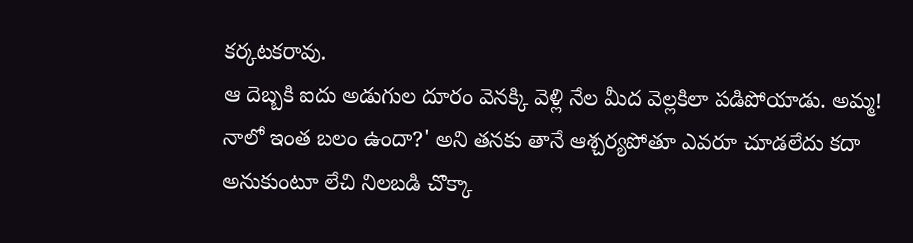కర్కటకరావు.
ఆ దెబ్బకి ఐదు అడుగుల దూరం వెనక్కి వెళ్లి నేల మీద వెల్లకిలా పడిపోయాడు. అమ్మ! నాలో ఇంత బలం ఉందా?' అని తనకు తానే ఆశ్చర్యపోతూ ఎవరూ చూడలేదు కదా అనుకుంటూ లేచి నిలబడి చొక్కా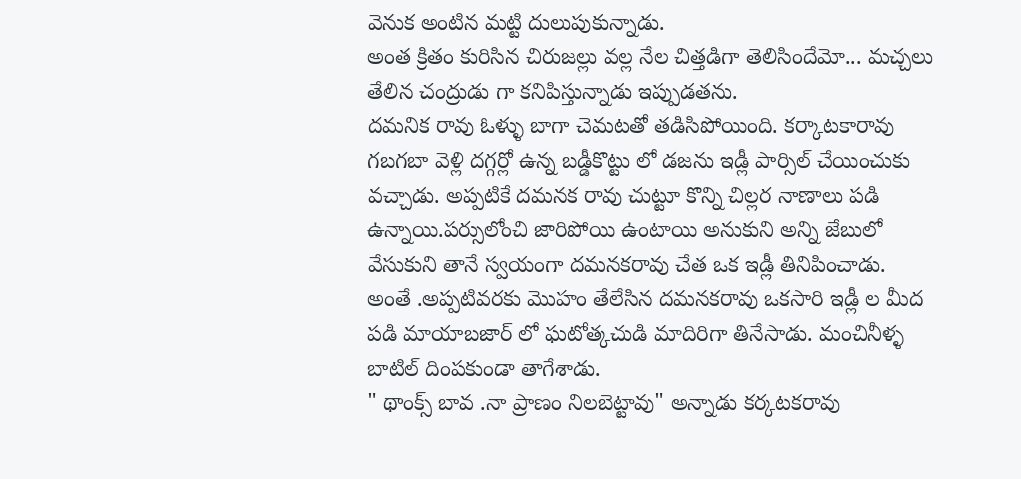వెనుక అంటిన మట్టి దులుపుకున్నాడు.
అంత క్రితం కురిసిన చిరుజల్లు వల్ల నేల చిత్తడిగా తెలిసిందేమో... మచ్చలు తేలిన చంద్రుడు గా కనిపిస్తున్నాడు ఇప్పుడతను.
దమనిక రావు ఓళ్ళు బాగా చెమటతో తడిసిపోయింది. కర్కాటకారావు గబగబా వెళ్లి దగ్గర్లో ఉన్న బడ్డీకొట్టు లో డజను ఇడ్లీ పార్సిల్ చేయించుకు వచ్చాడు. అప్పటికే దమనక రావు చుట్టూ కొన్ని చిల్లర నాణాలు పడి ఉన్నాయి.పర్సులోంచి జారిపోయి ఉంటాయి అనుకుని అన్ని జేబులో వేసుకుని తానే స్వయంగా దమనకరావు చేత ఒక ఇడ్లీ తినిపించాడు.
అంతే .అప్పటివరకు మొహం తేలేసిన దమనకరావు ఒకసారి ఇడ్లీ ల మీద పడి మాయాబజార్ లో ఘటోత్కచుడి మాదిరిగా తినేసాడు. మంచినీళ్ళ బాటిల్ దింపకుండా తాగేశాడు.
" థాంక్స్ బావ .నా ప్రాణం నిలబెట్టావు" అన్నాడు కర్కటకరావు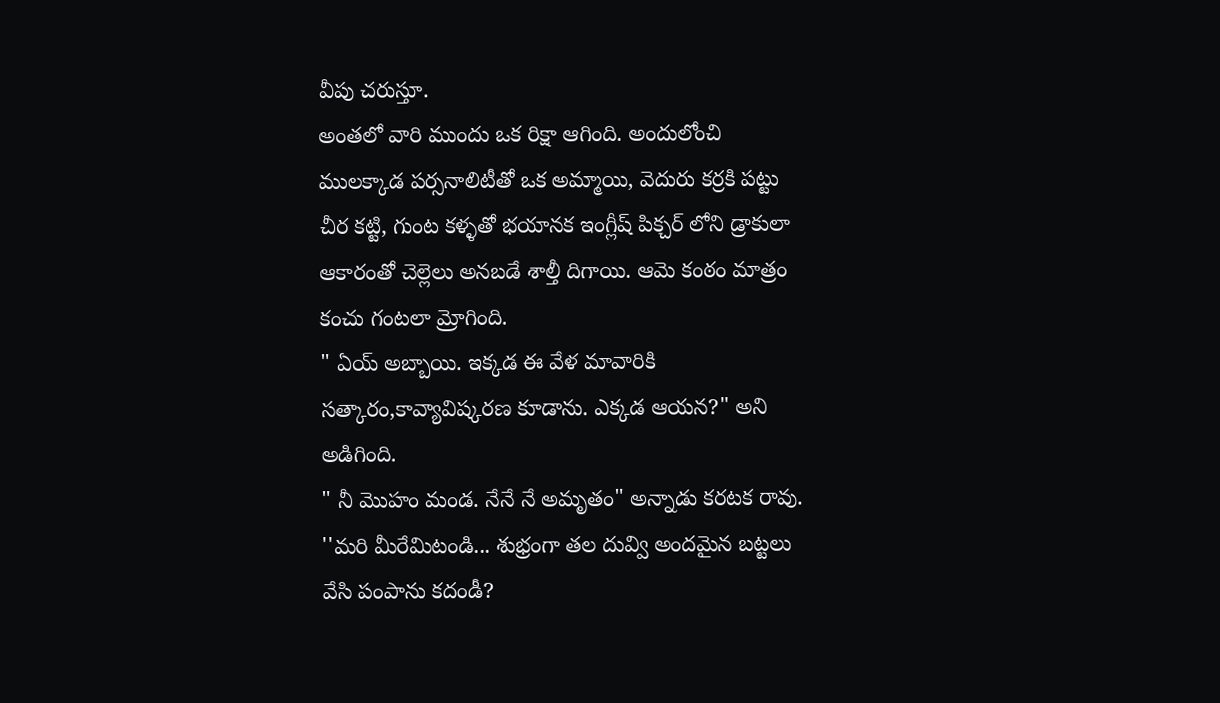వీపు చరుస్తూ.
అంతలో వారి ముందు ఒక రిక్షా ఆగింది. అందులోంచి ములక్కాడ పర్సనాలిటీతో ఒక అమ్మాయి, వెదురు కర్రకి పట్టు చీర కట్టి, గుంట కళ్ళతో భయానక ఇంగ్లీష్ పిక్చర్ లోని డ్రాకులా ఆకారంతో చెల్లెలు అనబడే శాల్తీ దిగాయి. ఆమె కంఠం మాత్రం కంచు గంటలా మ్రోగింది.
" ఏయ్ అబ్బాయి. ఇక్కడ ఈ వేళ మావారికి సత్కారం,కావ్యావిష్కరణ కూడాను. ఎక్కడ ఆయన?" అని అడిగింది.
" నీ మొహం మండ. నేనే నే అమృతం" అన్నాడు కరటక రావు.
''మరి మీరేమిటండి... శుభ్రంగా తల దువ్వి అందమైన బట్టలు వేసి పంపాను కదండీ?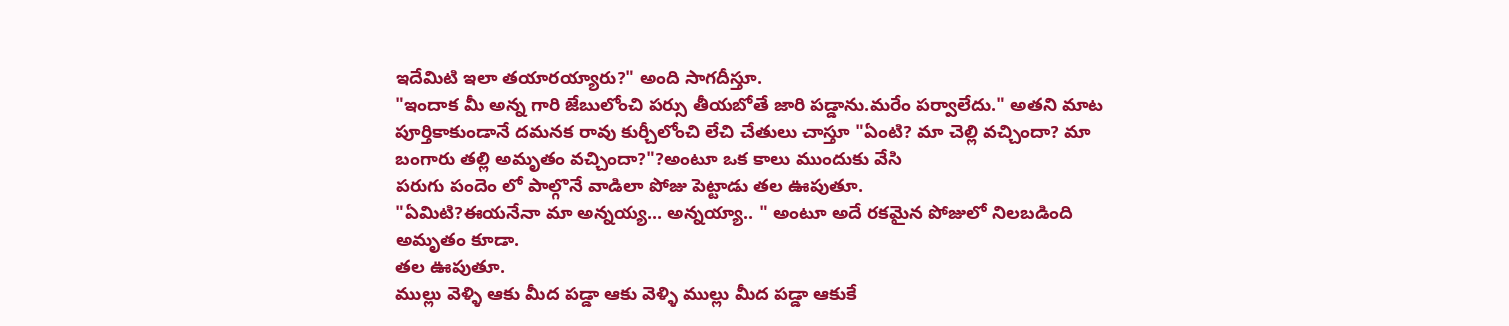ఇదేమిటి ఇలా తయారయ్యారు?" అంది సాగదీస్తూ.
"ఇందాక మీ అన్న గారి జేబులోంచి పర్సు తీయబోతే జారి పడ్డాను.మరేం పర్వాలేదు." అతని మాట పూర్తికాకుండానే దమనక రావు కుర్చీలోంచి లేచి చేతులు చాస్తూ "ఏంటి? మా చెల్లి వచ్చిందా? మా బంగారు తల్లి అమృతం వచ్చిందా?"?అంటూ ఒక కాలు ముందుకు వేసి
పరుగు పందెం లో పాల్గొనే వాడిలా పోజు పెట్టాడు తల ఊపుతూ.
"ఏమిటి?ఈయనేనా మా అన్నయ్య... అన్నయ్యా.. " అంటూ అదే రకమైన పోజులో నిలబడింది అమృతం కూడా.
తల ఊపుతూ.
ముల్లు వెళ్ళి ఆకు మీద పడ్డా ఆకు వెళ్ళి ముల్లు మీద పడ్డా ఆకుకే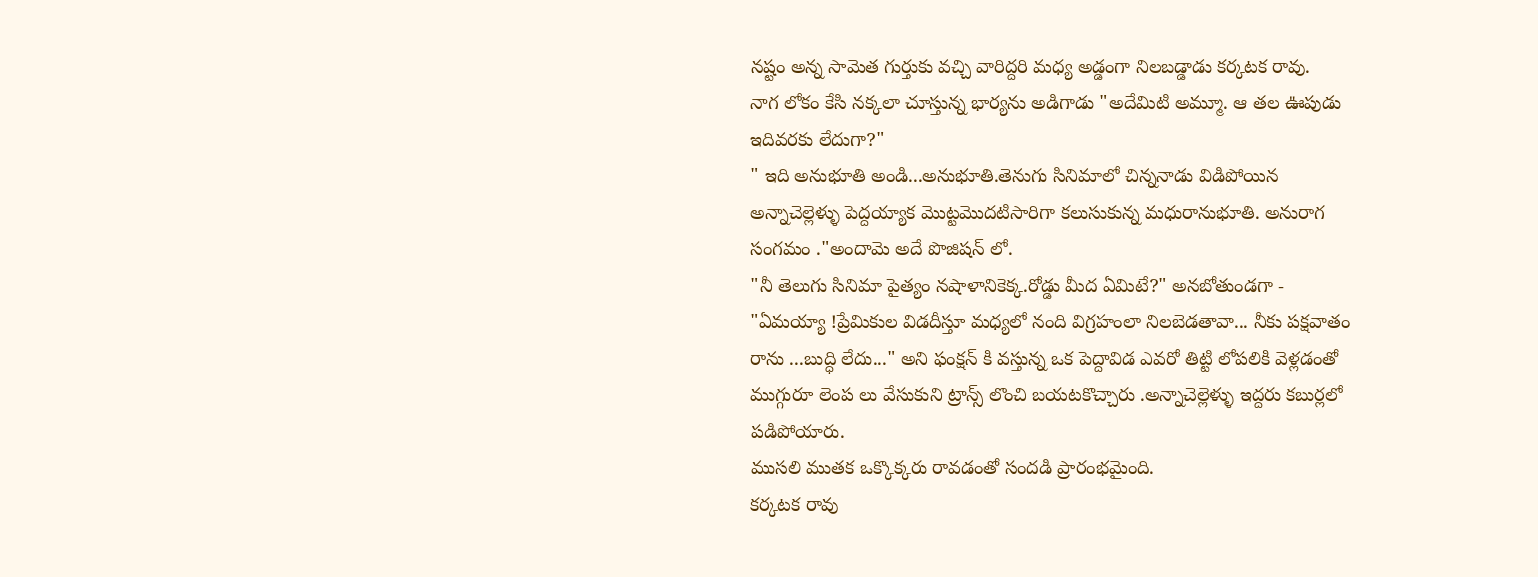నష్టం అన్న సామెత గుర్తుకు వచ్చి వారిద్దరి మధ్య అడ్డంగా నిలబడ్డాడు కర్కటక రావు.
నాగ లోకం కేసి నక్కలా చూస్తున్న భార్యను అడిగాడు "అదేమిటి అమ్మూ. ఆ తల ఊపుడు ఇదివరకు లేదుగా?"
" ఇది అనుభూతి అండి...అనుభూతి.తెనుగు సినిమాలో చిన్ననాడు విడిపోయిన అన్నాచెల్లెళ్ళు పెద్దయ్యాక మొట్టమొదటిసారిగా కలుసుకున్న మధురానుభూతి. అనురాగ సంగమం ."అందామె అదే పొజిషన్ లో.
"నీ తెలుగు సినిమా పైత్యం నషాళానికెక్క.రోడ్డు మీద ఏమిటే?" అనబోతుండగా -
"ఏమయ్యా !ప్రేమికుల విడదీస్తూ మధ్యలో నంది విగ్రహంలా నిలబెడతావా... నీకు పక్షవాతం రాను ...బుద్ధి లేదు..." అని ఫంక్షన్ కి వస్తున్న ఒక పెద్దావిడ ఎవరో తిట్టి లోపలికి వెళ్లడంతో ముగ్గురూ లెంప లు వేసుకుని ట్రాన్స్ లొంచి బయటకొచ్చారు .అన్నాచెల్లెళ్ళు ఇద్దరు కబుర్లలో పడిపోయారు.
ముసలి ముతక ఒక్కొక్కరు రావడంతో సందడి ప్రారంభమైంది.
కర్కటక రావు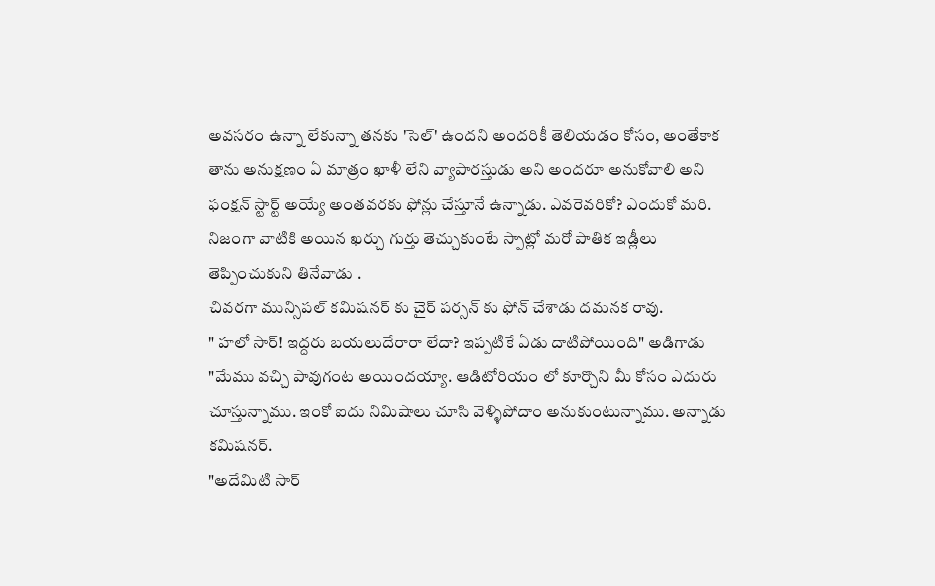అవసరం ఉన్నా లేకున్నా తనకు 'సెల్' ఉందని అందరికీ తెలియడం కోసం, అంతేకాక తాను అనుక్షణం ఏ మాత్రం ఖాళీ లేని వ్యాపారస్తుడు అని అందరూ అనుకోవాలి అని ఫంక్షన్ స్టార్ట్ అయ్యే అంతవరకు ఫోన్లు చేస్తూనే ఉన్నాడు. ఎవరెవరికో? ఎందుకో మరి.
నిజంగా వాటికి అయిన ఖర్చు గుర్తు తెచ్చుకుంటే స్పాట్లో మరో పాతిక ఇడ్లీలు తెప్పించుకుని తినేవాడు .
చివరగా మున్సిపల్ కమిషనర్ కు చైర్ పర్సన్ కు ఫోన్ చేశాడు దమనక రావు.
" హలో సార్! ఇద్దరు బయలుదేరారా లేదా? ఇప్పటికే ఏడు దాటిపోయింది" అడిగాడు
"మేము వచ్చి పావుగంట అయిందయ్యా. ఆడిటోరియం లో కూర్చొని మీ కోసం ఎదురు చూస్తున్నాము. ఇంకో ఐదు నిమిషాలు చూసి వెళ్ళిపోదాం అనుకుంటున్నాము. అన్నాడు కమిషనర్.
"అదేమిటి సార్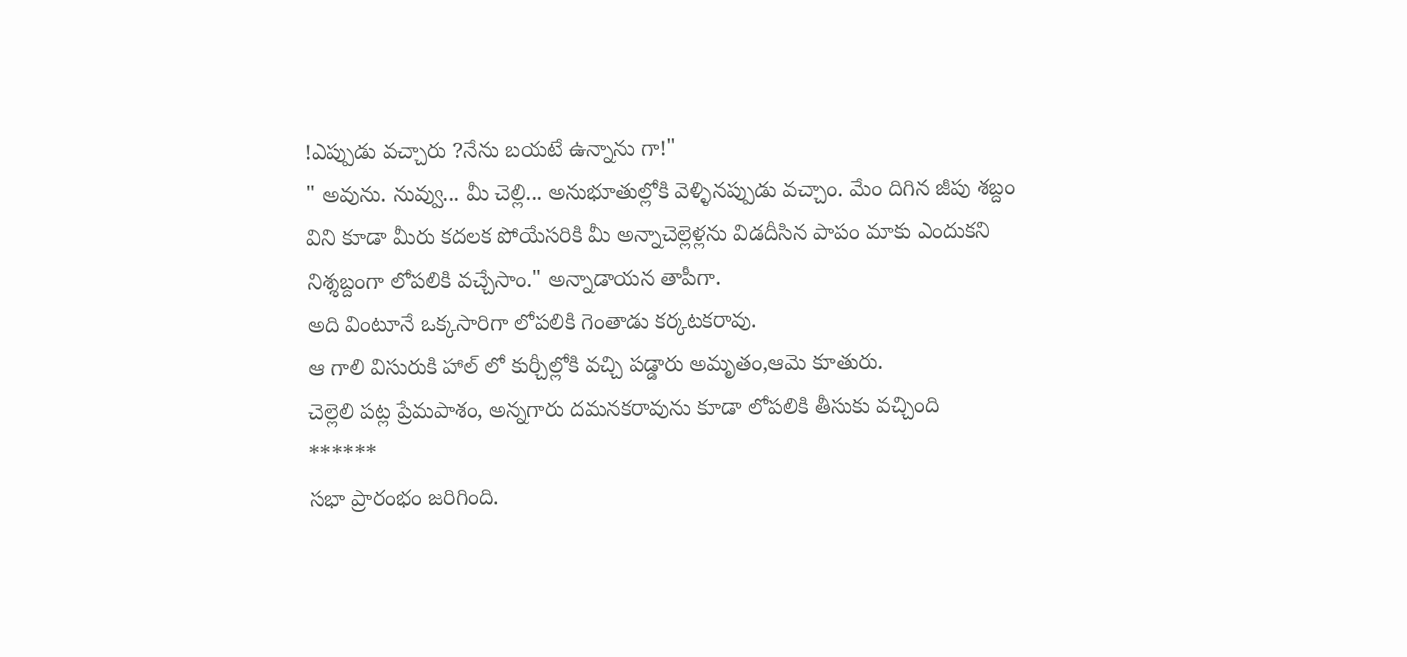!ఎప్పుడు వచ్చారు ?నేను బయటే ఉన్నాను గా!"
" అవును. నువ్వు... మీ చెల్లి... అనుభూతుల్లోకి వెళ్ళినప్పుడు వచ్చాం. మేం దిగిన జీపు శబ్దం విని కూడా మీరు కదలక పోయేసరికి మీ అన్నాచెల్లెళ్లను విడదీసిన పాపం మాకు ఎందుకని నిశ్శబ్దంగా లోపలికి వచ్చేసాం." అన్నాడాయన తాపీగా.
అది వింటూనే ఒక్కసారిగా లోపలికి గెంతాడు కర్కటకరావు.
ఆ గాలి విసురుకి హాల్ లో కుర్చీల్లోకి వచ్చి పడ్డారు అమృతం,ఆమె కూతురు.
చెల్లెలి పట్ల ప్రేమపాశం, అన్నగారు దమనకరావును కూడా లోపలికి తీసుకు వచ్చింది
******
సభా ప్రారంభం జరిగింది.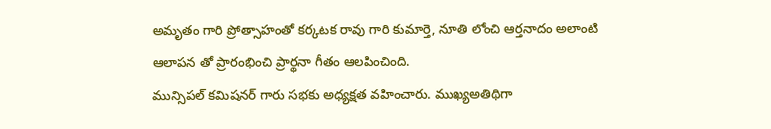అమృతం గారి ప్రోత్సాహంతో కర్కటక రావు గారి కుమార్తె, నూతి లోంచి ఆర్తనాదం అలాంటి ఆలాపన తో ప్రారంభించి ప్రార్థనా గీతం ఆలపించింది.
మున్సిపల్ కమిషనర్ గారు సభకు అధ్యక్షత వహించారు. ముఖ్యఅతిథిగా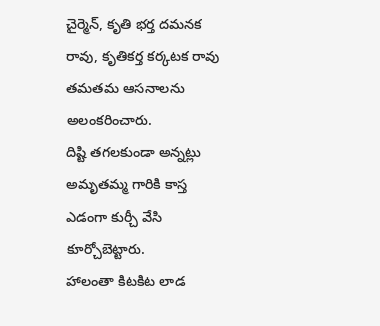చైర్మెన్, కృతి భర్త దమనక రావు, కృతికర్త కర్కటక రావు తమతమ ఆసనాలను అలంకరించారు.
దిష్టి తగలకుండా అన్నట్లు అమృతమ్మ గారికి కాస్త ఎడంగా కుర్చీ వేసి కూర్చోబెట్టారు.
హాలంతా కిటకిట లాడ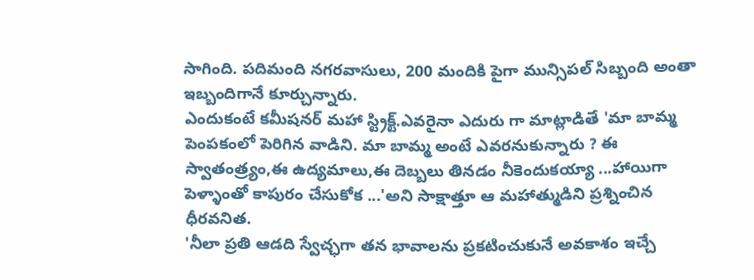సాగింది. పదిమంది నగరవాసులు, 200 మందికి పైగా మున్సిపల్ సిబ్బంది అంతా ఇబ్బందిగానే కూర్చున్నారు.
ఎందుకంటే కమీషనర్ మహా స్ట్రిక్ట్.ఎవరైనా ఎదురు గా మాట్లాడితే 'మా బామ్మ పెంపకంలో పెరిగిన వాడిని. మా బామ్మ అంటే ఎవరనుకున్నారు ? ఈ స్వాతంత్ర్యం,ఈ ఉద్యమాలు,ఈ దెబ్బలు తినడం నీకెందుకయ్యా ...హాయిగా పెళ్ళాంతో కాపురం చేసుకోక ...'అని సాక్షాత్తూ ఆ మహాత్ముడిని ప్రశ్నించిన ధీరవనిత.
'నీలా ప్రతి ఆడది స్వేచ్ఛగా తన భావాలను ప్రకటించుకునే అవకాశం ఇచ్చే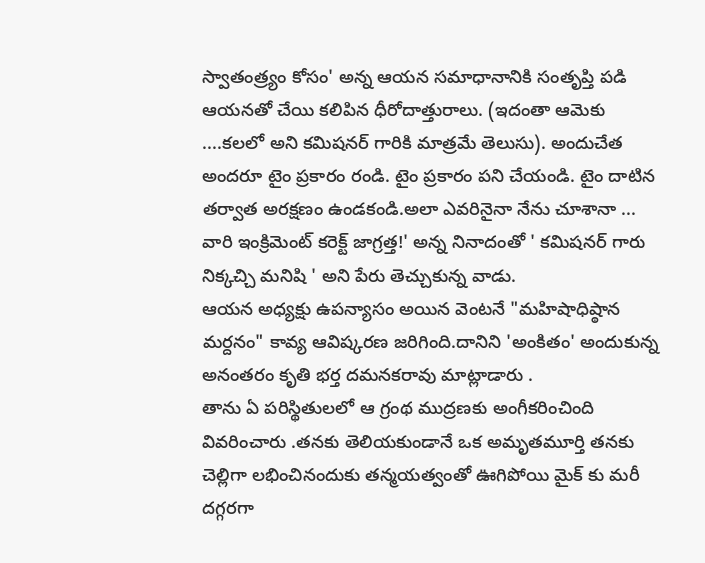స్వాతంత్ర్యం కోసం' అన్న ఆయన సమాధానానికి సంతృప్తి పడి ఆయనతో చేయి కలిపిన ధీరోదాత్తురాలు. (ఇదంతా ఆమెకు ....కలలో అని కమిషనర్ గారికి మాత్రమే తెలుసు). అందుచేత అందరూ టైం ప్రకారం రండి. టైం ప్రకారం పని చేయండి. టైం దాటిన తర్వాత అరక్షణం ఉండకండి.అలా ఎవరినైనా నేను చూశానా ... వారి ఇంక్రిమెంట్ కరెక్ట్ జాగ్రత్త!' అన్న నినాదంతో ' కమిషనర్ గారు నిక్కచ్చి మనిషి ' అని పేరు తెచ్చుకున్న వాడు.
ఆయన అధ్యక్షు ఉపన్యాసం అయిన వెంటనే "మహిషాధిష్ఠాన మర్దనం" కావ్య ఆవిష్కరణ జరిగింది.దానిని 'అంకితం' అందుకున్న అనంతరం కృతి భర్త దమనకరావు మాట్లాడారు .
తాను ఏ పరిస్థితులలో ఆ గ్రంథ ముద్రణకు అంగీకరించింది వివరించారు .తనకు తెలియకుండానే ఒక అమృతమూర్తి తనకు చెల్లిగా లభించినందుకు తన్మయత్వంతో ఊగిపోయి మైక్ కు మరీ దగ్గరగా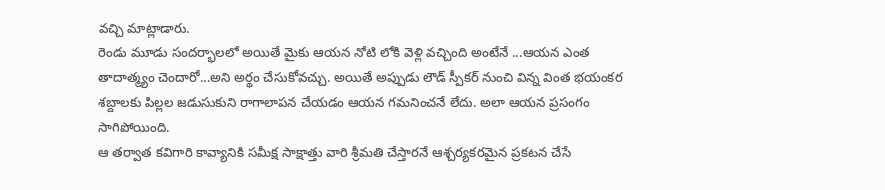వచ్చి మాట్లాడారు.
రెండు మూడు సందర్భాలలో అయితే మైకు ఆయన నోటి లోకి వెళ్లి వచ్చింది అంటేనే ...ఆయన ఎంత తాదాత్మ్యం చెందారో...అని అర్థం చేసుకోవచ్చు. అయితే అప్పుడు లౌడ్ స్పీకర్ నుంచి విన్న వింత భయంకర శబ్దాలకు పిల్లల జడుసుకుని రాగాలాపన చేయడం ఆయన గమనించనే లేదు. అలా ఆయన ప్రసంగం సాగిపోయింది.
ఆ తర్వాత కవిగారి కావ్యానికి సమీక్ష సాక్షాత్తు వారి శ్రీమతి చేస్తారనే ఆశ్చర్యకరమైన ప్రకటన చేసే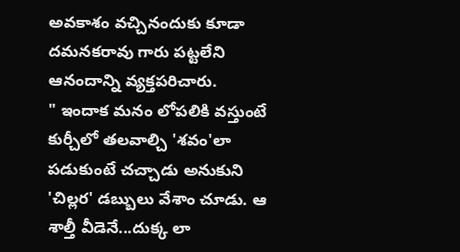అవకాశం వచ్చినందుకు కూడా దమనకరావు గారు పట్టలేని ఆనందాన్ని వ్యక్తపరిచారు.
" ఇందాక మనం లోపలికి వస్తుంటే కుర్చీలో తలవాల్చి 'శవం'లా పడుకుంటే చచ్చాడు అనుకుని 'చిల్లర' డబ్బులు వేశాం చూడు. ఆ శాల్తీ వీడెనే...దుక్క లా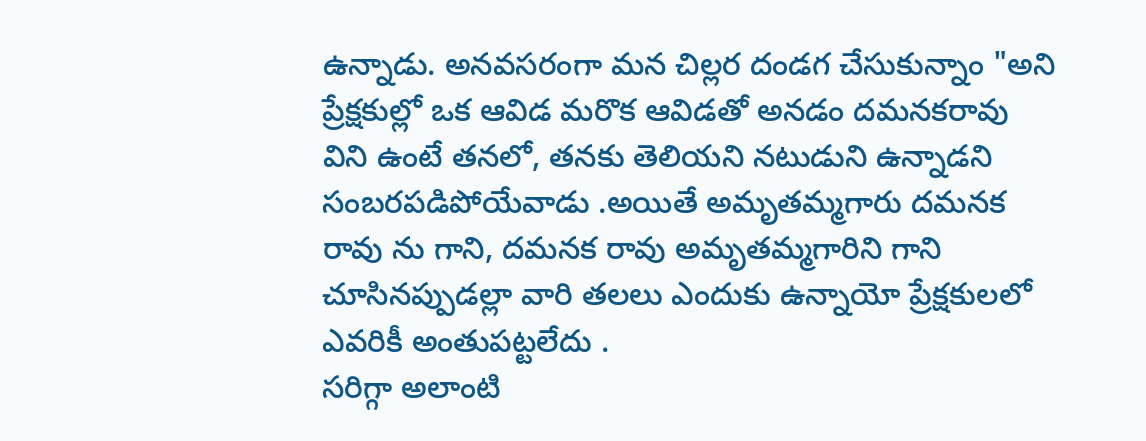ఉన్నాడు. అనవసరంగా మన చిల్లర దండగ చేసుకున్నాం "అని ప్రేక్షకుల్లో ఒక ఆవిడ మరొక ఆవిడతో అనడం దమనకరావు విని ఉంటే తనలో, తనకు తెలియని నటుడుని ఉన్నాడని సంబరపడిపోయేవాడు .అయితే అమృతమ్మగారు దమనక రావు ను గాని, దమనక రావు అమృతమ్మగారిని గాని చూసినప్పుడల్లా వారి తలలు ఎందుకు ఉన్నాయో ప్రేక్షకులలో ఎవరికీ అంతుపట్టలేదు .
సరిగ్గా అలాంటి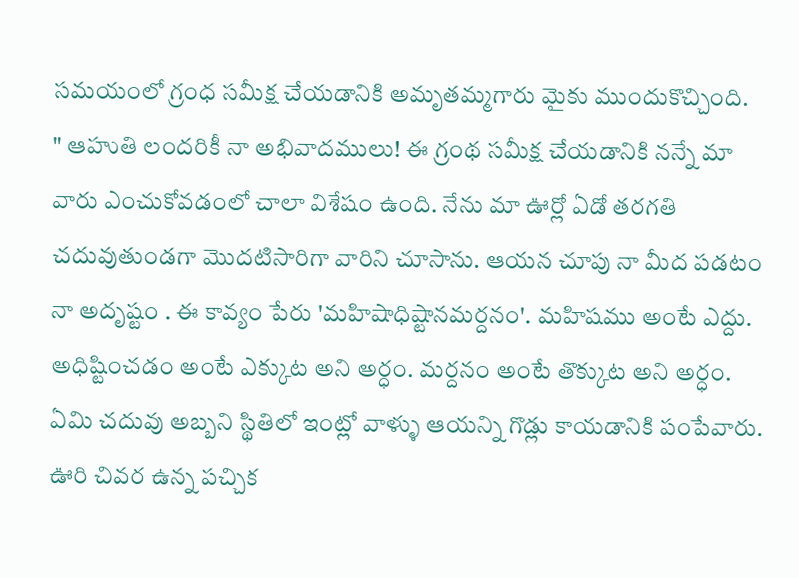సమయంలో గ్రంధ సమీక్ష చేయడానికి అమృతమ్మగారు మైకు ముందుకొచ్చింది.
" ఆహుతి లందరికీ నా అభివాదములు! ఈ గ్రంథ సమీక్ష చేయడానికి నన్నే మా వారు ఎంచుకోవడంలో చాలా విశేషం ఉంది. నేను మా ఊర్లో ఏడో తరగతి చదువుతుండగా మొదటిసారిగా వారిని చూసాను. ఆయన చూపు నా మీద పడటం నా అదృష్టం . ఈ కావ్యం పేరు 'మహిషాధిష్టానమర్దనం'. మహిషము అంటే ఎద్దు. అధిష్టించడం అంటే ఎక్కుట అని అర్ధం. మర్దనం అంటే తొక్కుట అని అర్ధం.
ఏమి చదువు అబ్బని స్థితిలో ఇంట్లో వాళ్ళు ఆయన్ని గొడ్లు కాయడానికి పంపేవారు. ఊరి చివర ఉన్న పచ్చిక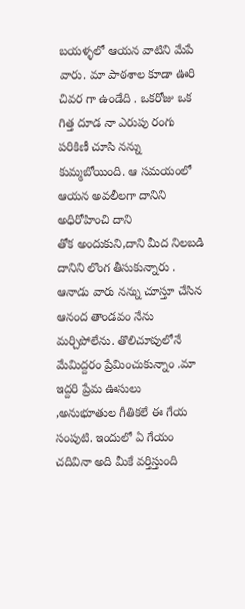బయళ్ళలో ఆయన వాటిని మేపే వారు. మా పాఠశాల కూడా ఊరి చివర గా ఉండేది . ఒకరోజు ఒక గిత్త దూడ నా ఎరుపు రంగు పరికిణీ చూసి నన్ను కుమ్మబోయింది. ఆ సమయంలో ఆయన అవలీలగా దానిని అధిరోహించి దాని
తోక అందుకుని,దాని మీద నిలబడి దానిని లొంగ తీసుకున్నారు . ఆనాడు వారు నన్ను చూస్తూ చేసిన ఆనంద తాండవం నేను మర్చిపోలేను. తొలిచూపులోనే మేమిద్దరం ప్రేమించుకున్నాం .మా ఇద్దరి ప్రేమ ఊసులు ,అనుభూతుల గీతికలే ఈ గేయ సంపుటి. ఇందులో ఏ గేయం చదివినా అది మీకే వర్తిస్తుంది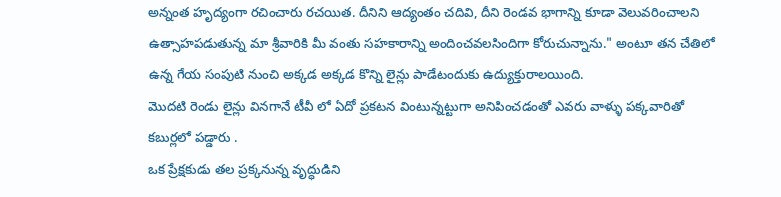అన్నంత హృద్యంగా రచించారు రచయిత. దీనిని ఆద్యంతం చదివి, దీని రెండవ భాగాన్ని కూడా వెలువరించాలని ఉత్సాహపడుతున్న మా శ్రీవారికి మీ వంతు సహకారాన్ని అందించవలసిందిగా కోరుచున్నాను." అంటూ తన చేతిలో ఉన్న గేయ సంపుటి నుంచి అక్కడ అక్కడ కొన్ని లైన్లు పాడేటందుకు ఉద్యుక్తురాలయింది.
మొదటి రెండు లైన్లు వినగానే టీవీ లో ఏదో ప్రకటన వింటున్నట్టుగా అనిపించడంతో ఎవరు వాళ్ళు పక్కవారితో కబుర్లలో పడ్డారు .
ఒక ప్రేక్షకుడు తల ప్రక్కనున్న వృద్ధుడిని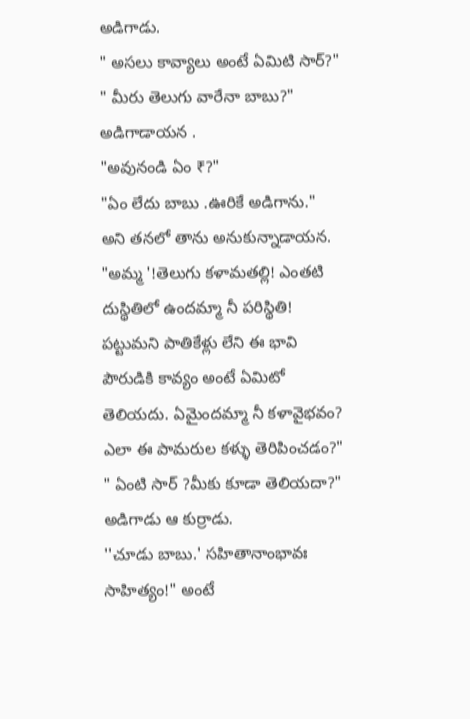అడిగాడు.
" అసలు కావ్యాలు అంటే ఏమిటి సార్?"
" మీరు తెలుగు వారేనా బాబు?" అడిగాడాయన .
"అవునండి ఏం ₹?"
"ఏం లేదు బాబు .ఊరికే అడిగాను." అని తనలో తాను అనుకున్నాడాయన.
"అమ్మ '!తెలుగు కళామతల్లి! ఎంతటి దుస్థితిలో ఉందమ్మా నీ పరిస్థితి! పట్టుమని పాతికేళ్లు లేని ఈ భావి పౌరుడికి కావ్యం అంటే ఏమిటో తెలియదు. ఏమైందమ్మా నీ కళావైభవం? ఎలా ఈ పామరుల కళ్ళు తెరిపించడం?"
" ఏంటి సార్ ?మీకు కూడా తెలియదా?" అడిగాడు ఆ కుర్రాడు.
''చూడు బాబు.' సహితానాంభావః సాహిత్యం!" అంటే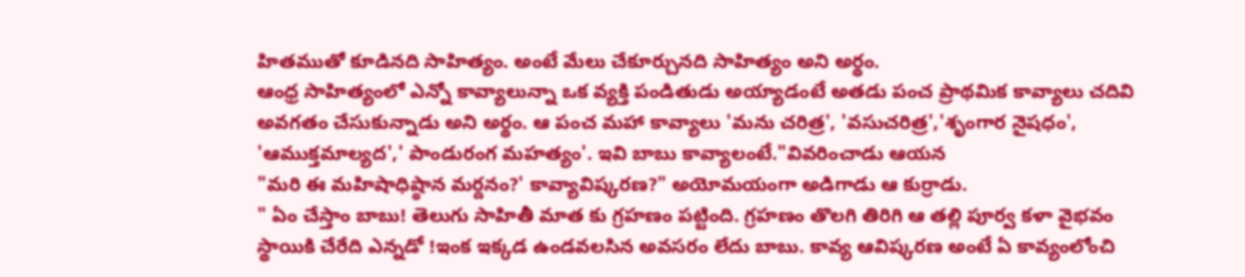హితముతో కూడినది సాహిత్యం. అంటే మేలు చేకూర్చునది సాహిత్యం అని అర్థం.
ఆంధ్ర సాహిత్యంలో ఎన్నో కావ్యాలున్నా ఒక వ్యక్తి పండితుడు అయ్యాడంటే అతడు పంచ ప్రాథమిక కావ్యాలు చదివి అవగతం చేసుకున్నాడు అని అర్థం. ఆ పంచ మహా కావ్యాలు 'మను చరిత్ర', 'వసుచరిత్ర','శృంగార నైషధం', 'ఆముక్తమాల్యద',' పాండురంగ మహత్యం'. ఇవి బాబు కావ్యాలంటే."వివరించాడు ఆయన
"మరి ఈ మహిషాధిష్ఠాన మర్దనం?' కావ్యావిష్కరణ?" అయోమయంగా అడిగాడు ఆ కుర్రాడు.
" ఏం చేస్తాం బాబు! తెలుగు సాహితీ మాత కు గ్రహణం పట్టింది. గ్రహణం తొలగి తిరిగి ఆ తల్లి పూర్వ కళా వైభవం స్థాయికి చేరేది ఎన్నడో !ఇంక ఇక్కడ ఉండవలసిన అవసరం లేదు బాబు. కావ్య ఆవిష్కరణ అంటే ఏ కావ్యంలోంచి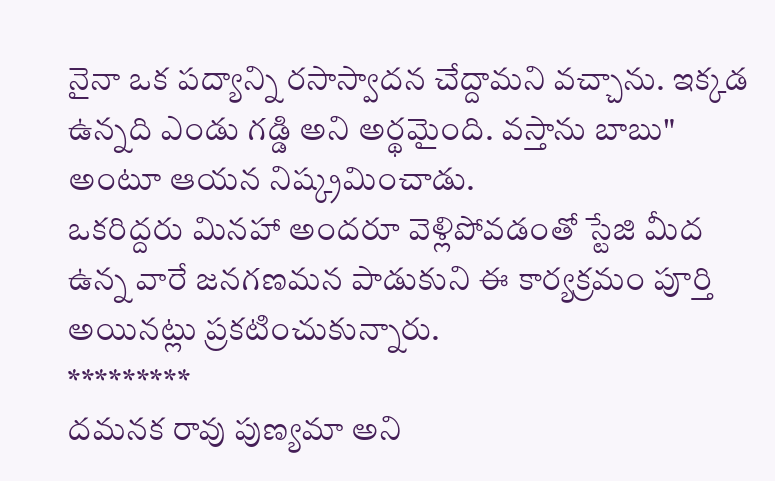నైనా ఒక పద్యాన్ని రసాస్వాదన చేద్దామని వచ్చాను. ఇక్కడ ఉన్నది ఎండు గడ్డి అని అర్థమైంది. వస్తాను బాబు" అంటూ ఆయన నిష్క్రమించాడు.
ఒకరిద్దరు మినహా అందరూ వెళ్లిపోవడంతో స్టేజి మీద ఉన్న వారే జనగణమన పాడుకుని ఈ కార్యక్రమం పూర్తి అయినట్లు ప్రకటించుకున్నారు.
*********
దమనక రావు పుణ్యమా అని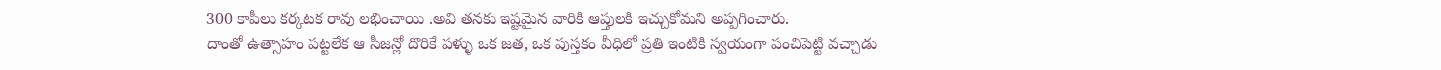300 కాపీలు కర్కటక రావు లభించాయి .అవి తనకు ఇష్టమైన వారికి ఆప్తులకి ఇచ్చుకోమని అప్పగించారు.
దాంతో ఉత్సాహం పట్టలేక ఆ సీజన్లో దొరికే పళ్ళు ఒక జత, ఒక పుస్తకం వీధిలో ప్రతి ఇంటికి స్వయంగా పంచిపెట్టి వచ్చాడు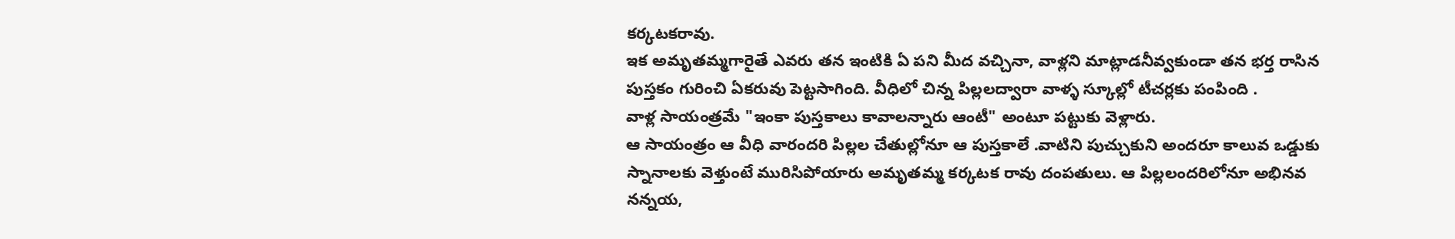కర్కటకరావు.
ఇక అమృతమ్మగారైతే ఎవరు తన ఇంటికి ఏ పని మీద వచ్చినా, వాళ్లని మాట్లాడనీవ్వకుండా తన భర్త రాసిన పుస్తకం గురించి ఏకరువు పెట్టసాగింది. వీధిలో చిన్న పిల్లలద్వారా వాళ్ళ స్కూల్లో టీచర్లకు పంపింది .
వాళ్ల సాయంత్రమే "ఇంకా పుస్తకాలు కావాలన్నారు ఆంటీ" అంటూ పట్టుకు వెళ్లారు.
ఆ సాయంత్రం ఆ వీధి వారందరి పిల్లల చేతుల్లోనూ ఆ పుస్తకాలే .వాటిని పుచ్చుకుని అందరూ కాలువ ఒడ్డుకు స్నానాలకు వెళ్తుంటే మురిసిపోయారు అమృతమ్మ కర్కటక రావు దంపతులు. ఆ పిల్లలందరిలోనూ అభినవ నన్నయ,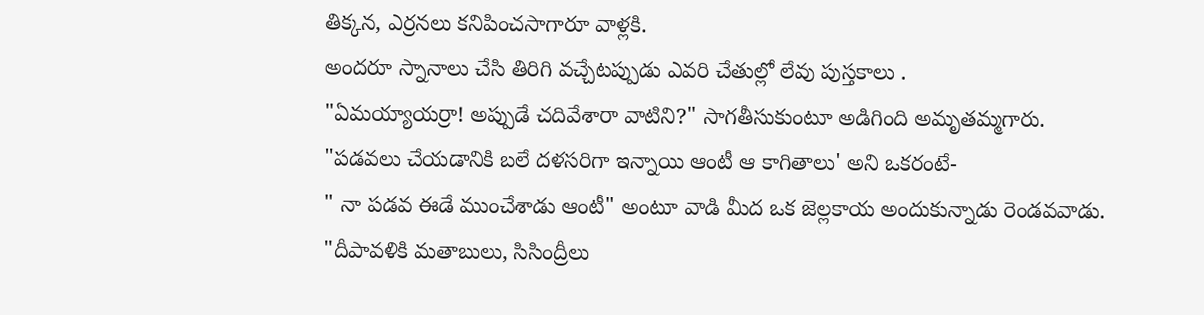తిక్కన, ఎర్రనలు కనిపించసాగారూ వాళ్లకి.
అందరూ స్నానాలు చేసి తిరిగి వచ్చేటప్పుడు ఎవరి చేతుల్లో లేవు పుస్తకాలు .
"ఏమయ్యాయర్రా! అప్పుడే చదివేశారా వాటిని?" సాగతీసుకుంటూ అడిగింది అమృతమ్మగారు.
"పడవలు చేయడానికి బలే దళసరిగా ఇన్నాయి ఆంటీ ఆ కాగితాలు' అని ఒకరంటే-
" నా పడవ ఈడే ముంచేశాడు ఆంటీ" అంటూ వాడి మీద ఒక జెల్లకాయ అందుకున్నాడు రెండవవాడు.
"దీపావళికి మతాబులు, సిసింద్రీలు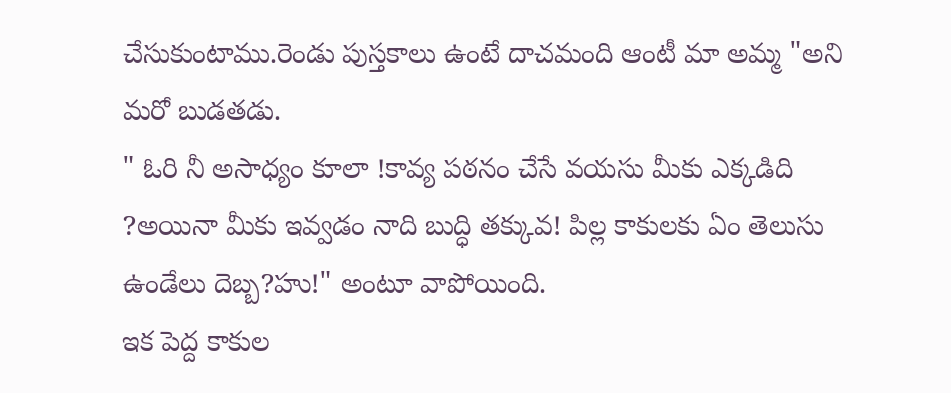చేసుకుంటాము.రెండు పుస్తకాలు ఉంటే దాచమంది ఆంటీ మా అమ్మ "అని మరో బుడతడు.
" ఓరి నీ అసాధ్యం కూలా !కావ్య పఠనం చేసే వయసు మీకు ఎక్కడిది ?అయినా మీకు ఇవ్వడం నాది బుద్ధి తక్కువ! పిల్ల కాకులకు ఏం తెలుసు ఉండేలు దెబ్బ?హు!" అంటూ వాపోయింది.
ఇక పెద్ద కాకుల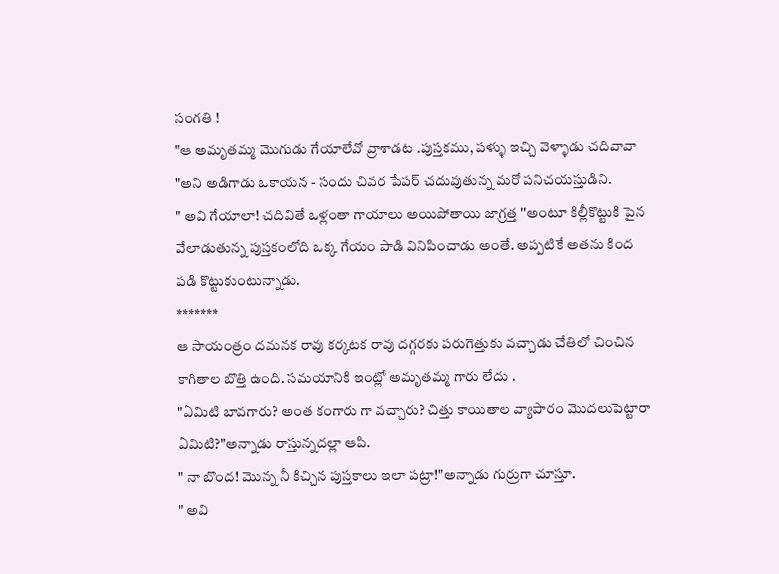సంగతి !
"ఆ అమృతమ్మ మొగుడు గేయాలేవో వ్రాశాడట .పుస్తకము, పళ్ళు ఇచ్చి వెళ్ళాడు చదివావా "అని అడిగాడు ఒకాయన - సందు చివర పేపర్ చదువుతున్న మరో పనిచయస్తుడిని.
" అవి గేయాలా! చదివితే ఒళ్లంతా గాయాలు అయిపోతాయి జాగ్రత్త ''అంటూ కిల్లీకొట్టుకి పైన వేలాడుతున్న పుస్తకంలోది ఒక్క గేయం పాడి వినిపించాడు అంతే. అప్పటికే అతను కింద పడి కొట్టుకుంటున్నాడు.
*******
ఆ సాయంత్రం దమనక రావు కర్కటక రావు దగ్గరకు పరుగెత్తుకు వచ్చాడు చేతిలో చించిన కాగితాల బొత్తి ఉంది. సమయానికి ఇంట్లో అమృతమ్మ గారు లేదు .
"ఏమిటి బావగారు? అంత కంగారు గా వచ్చారు? చిత్తు కాయితాల వ్యాపారం మొదలుపెట్టారా ఏమిటి?"అన్నాడు రాస్తున్నదల్లా ఆపి.
" నా బొంద! మొన్న నీ కిచ్చిన పుస్తకాలు ఇలా పట్రా!"అన్నాడు గుర్రుగా చూస్తూ.
" అవి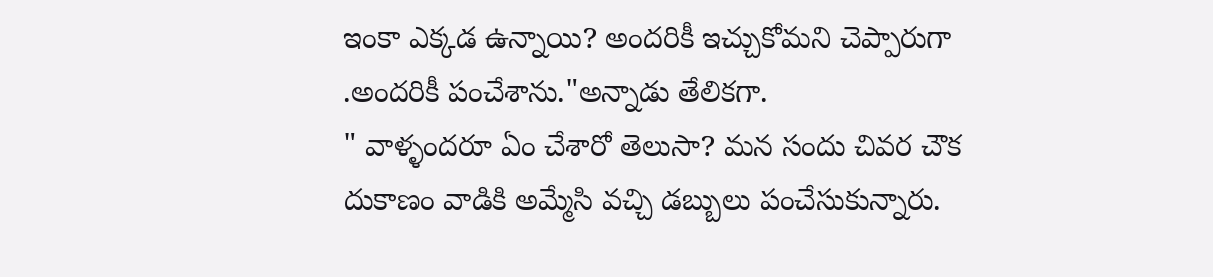ఇంకా ఎక్కడ ఉన్నాయి? అందరికీ ఇచ్చుకోమని చెప్పారుగా .అందరికీ పంచేశాను."అన్నాడు తేలికగా.
" వాళ్ళందరూ ఏం చేశారో తెలుసా? మన సందు చివర చౌక దుకాణం వాడికి అమ్మేసి వచ్చి డబ్బులు పంచేసుకున్నారు.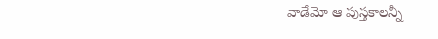వాడేమో ఆ పుస్తకాలన్నీ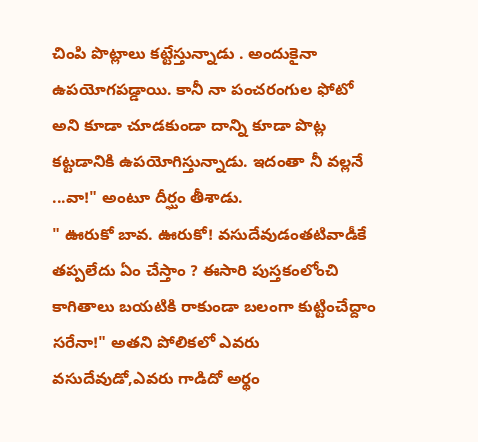చింపి పొట్లాలు కట్టేస్తున్నాడు . అందుకైనా ఉపయోగపడ్డాయి. కానీ నా పంచరంగుల ఫోటో అని కూడా చూడకుండా దాన్ని కూడా పొట్ల కట్టడానికి ఉపయోగిస్తున్నాడు. ఇదంతా నీ వల్లనే ...వా!" అంటూ దీర్ఘం తీశాడు.
" ఊరుకో బావ. ఊరుకో! వసుదేవుడంతటివాడీకే తప్పలేదు ఏం చేస్తాం ? ఈసారి పుస్తకంలోంచి కాగితాలు బయటికి రాకుండా బలంగా కుట్టించేద్దాం సరేనా!" అతని పోలికలో ఎవరు వసుదేవుడో,ఎవరు గాడిదో అర్థం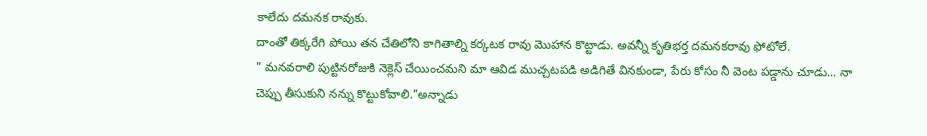కాలేదు దమనక రావుకు.
దాంతో తిక్కరేగి పోయి తన చేతిలోని కాగితాల్ని కర్కటక రావు మొహాన కొట్టాడు. అవన్నీ కృతిభర్త దమనకరావు ఫోటోలే.
" మనవరాలి పుట్టినరోజుకి నెక్లెస్ చేయించమని మా ఆవిడ ముచ్చటపడి అడిగితే వినకుండా, పేరు కోసం నీ వెంట పడ్డాను చూడు... నా చెప్పు తీసుకుని నన్ను కొట్టుకోవాలి."అన్నాడు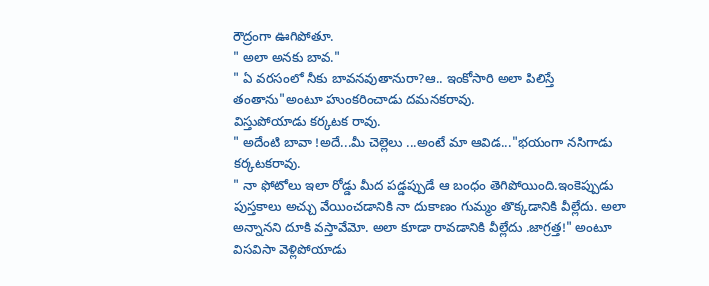రౌద్రంగా ఊగిపోతూ.
" అలా అనకు బావ."
" ఏ వరసంలో నీకు బావనవుతానురా?ఆ.. ఇంకోసారి అలా పిలిస్తే తంతాను"అంటూ హుంకరించాడు దమనకరావు.
విస్తుపోయాడు కర్కటక రావు.
" అదేంటి బావా !అదే...మీ చెల్లెలు ...అంటే మా ఆవిడ..."భయంగా నసిగాడు కర్కటకరావు.
" నా ఫోటోలు ఇలా రోడ్డు మీద పడ్డప్పుడే ఆ బంధం తెగిపోయింది.ఇంకెప్పుడు పుస్తకాలు అచ్చు వేయించడానికి నా దుకాణం గుమ్మం తొక్కడానికి వీల్లేదు. అలా అన్నానని దూకి వస్తావేమో. అలా కూడా రావడానికి వీల్లేదు .జాగ్రత్త!" అంటూ విసవిసా వెళ్లిపోయాడు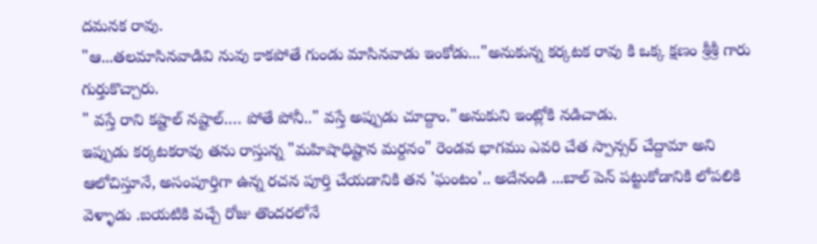దమనక రావు.
"ఆ...తలమాసినవాడివి నువు కాకపోతే గుండు మాసినవాడు ఇంకోడు..."అనుకున్న కర్కటక రావు కి ఒక్క క్షణం శ్రీశ్రీ గారు గుర్తుకొచ్చారు.
" వస్తే రాని కష్టాల్ నష్టాల్.… పోతే పోనీ.." వస్తే అప్పుడు చూద్దాం."అనుకుని ఇంట్లోకి నడిచాడు.
ఇప్పుడు కర్కటకరావు తను రాస్తున్న "మహిషాధిష్టాన మర్దనం" రెండవ భాగము ఎవరి చేత స్పాన్సర్ చేద్దామా అని ఆలోచిస్తూనే, అసంపూర్తిగా ఉన్న రచన పూర్తి చేయడానికి తన 'ఘంటం'.. అదేనండి ...బాల్ పెన్ పట్టుకోడానికి లోపలికి వెళ్ళాడు .బయటికి వచ్చే రోజు తొందరలోనే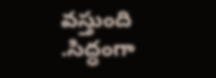వస్తుంది .సిద్ధంగా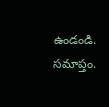ఉండండి.
సమాప్తం.